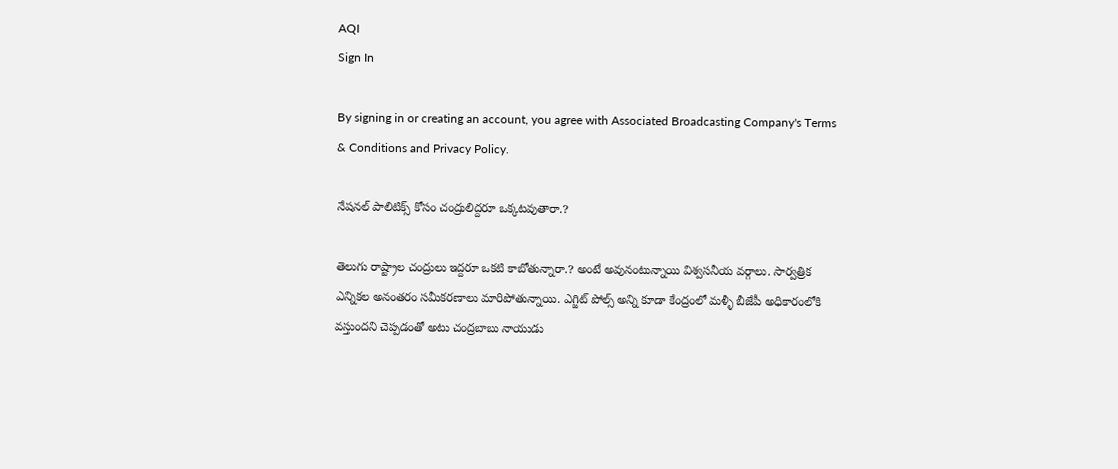AQI
Sign In

By signing in or creating an account, you agree with Associated Broadcasting Company's Terms & Conditions and Privacy Policy.

నేషనల్ పాలిటిక్స్ కోసం చంద్రులిద్దరూ ఒక్కటవుతారా.?

తెలుగు రాష్ట్రాల చంద్రులు ఇద్దరూ ఒకటి కాబోతున్నారా.? అంటే అవునంటున్నాయి విశ్వసనీయ వర్గాలు. సార్వత్రిక ఎన్నికల అనంతరం సమీకరణాలు మారిపోతున్నాయి. ఎగ్జిట్ పోల్స్ అన్ని కూడా కేంద్రంలో మళ్ళీ బీజేపీ అధికారంలోకి వస్తుందని చెప్పడంతో అటు చంద్రబాబు నాయుడు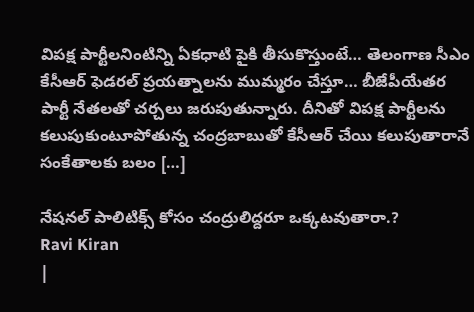విపక్ష పార్టీలనింటిన్ని ఏకధాటి పైకి తీసుకొస్తుంటే… తెలంగాణ సీఎం కేసీఆర్ ఫెడరల్ ప్రయత్నాలను ముమ్మరం చేస్తూ… బీజేపీయేతర పార్టీ నేతలతో చర్చలు జరుపుతున్నారు. దీనితో విపక్ష పార్టీలను కలుపుకుంటూపోతున్న చంద్రబాబుతో కేసీఆర్ చేయి కలుపుతారానే సంకేతాలకు బలం […]

నేషనల్ పాలిటిక్స్ కోసం చంద్రులిద్దరూ ఒక్కటవుతారా.?
Ravi Kiran
|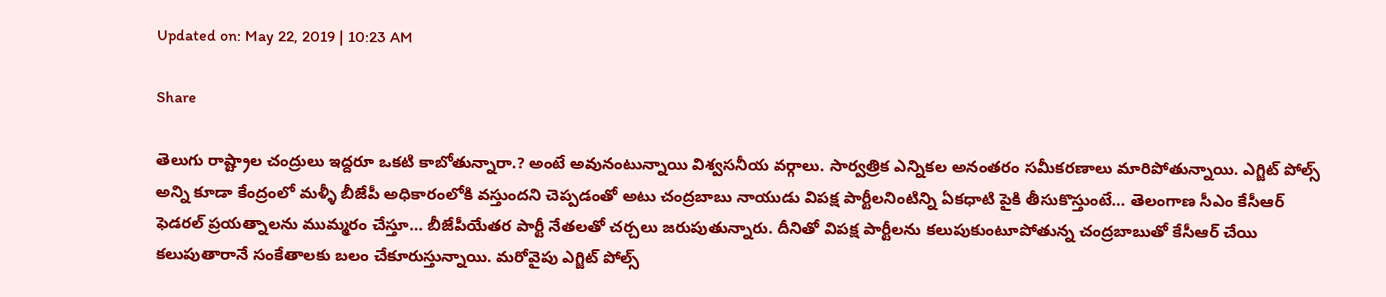Updated on: May 22, 2019 | 10:23 AM

Share

తెలుగు రాష్ట్రాల చంద్రులు ఇద్దరూ ఒకటి కాబోతున్నారా.? అంటే అవునంటున్నాయి విశ్వసనీయ వర్గాలు. సార్వత్రిక ఎన్నికల అనంతరం సమీకరణాలు మారిపోతున్నాయి. ఎగ్జిట్ పోల్స్ అన్ని కూడా కేంద్రంలో మళ్ళీ బీజేపీ అధికారంలోకి వస్తుందని చెప్పడంతో అటు చంద్రబాబు నాయుడు విపక్ష పార్టీలనింటిన్ని ఏకధాటి పైకి తీసుకొస్తుంటే… తెలంగాణ సీఎం కేసీఆర్ ఫెడరల్ ప్రయత్నాలను ముమ్మరం చేస్తూ… బీజేపీయేతర పార్టీ నేతలతో చర్చలు జరుపుతున్నారు. దీనితో విపక్ష పార్టీలను కలుపుకుంటూపోతున్న చంద్రబాబుతో కేసీఆర్ చేయి కలుపుతారానే సంకేతాలకు బలం చేకూరుస్తున్నాయి. మరోవైపు ఎగ్జిట్ పోల్స్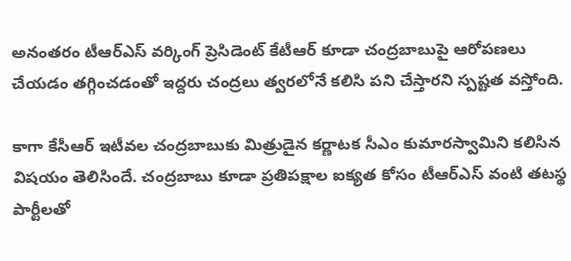అనంతరం టీఆర్ఎస్ వర్కింగ్ ప్రెసిడెంట్ కేటీఆర్ కూడా చంద్రబాబుపై ఆరోపణలు చేయడం తగ్గించడంతో ఇద్దరు చంద్రలు త్వరలోనే కలిసి పని చేస్తారని స్పష్టత వస్తోంది.

కాగా కేసీఆర్ ఇటీవల చంద్రబాబుకు మిత్రుడైన కర్ణాటక సీఎం కుమారస్వామిని కలిసిన విషయం తెలిసిందే. చంద్రబాబు కూడా ప్రతిపక్షాల ఐక్యత కోసం టీఆర్ఎస్ వంటి తటస్థ పార్టీలతో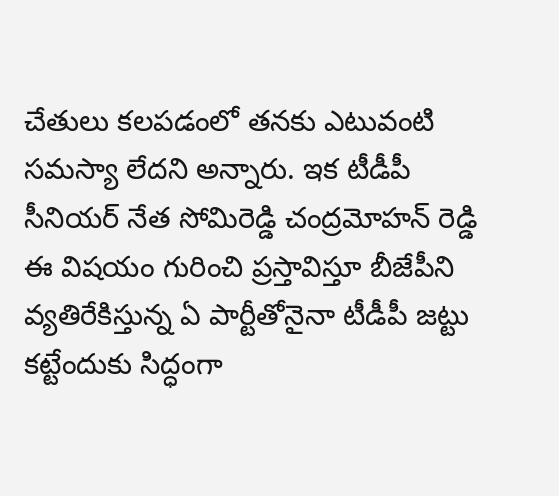చేతులు కలపడంలో తనకు ఎటువంటి సమస్యా లేదని అన్నారు. ఇక టీడీపీ సీనియర్ నేత సోమిరెడ్డి చంద్రమోహన్ రెడ్డి ఈ విషయం గురించి ప్రస్తావిస్తూ బీజేపీని వ్యతిరేకిస్తున్న ఏ పార్టీతోనైనా టీడీపీ జట్టు కట్టేందుకు సిద్ధంగా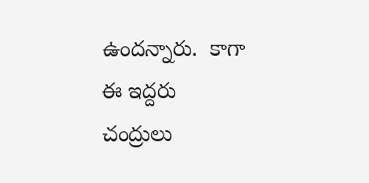ఉందన్నారు.  కాగా ఈ ఇద్దరు చంద్రులు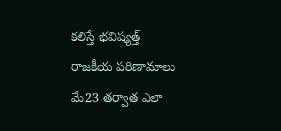కలిస్తే భవిష్యత్త్ రాజకీయ పరిణామాలు మే23 తర్వాత ఎలా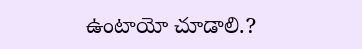ఉంటాయో చూడాలి.?